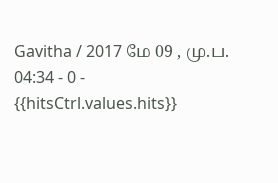Gavitha / 2017 மே 09 , மு.ப. 04:34 - 0 - {{hitsCtrl.values.hits}}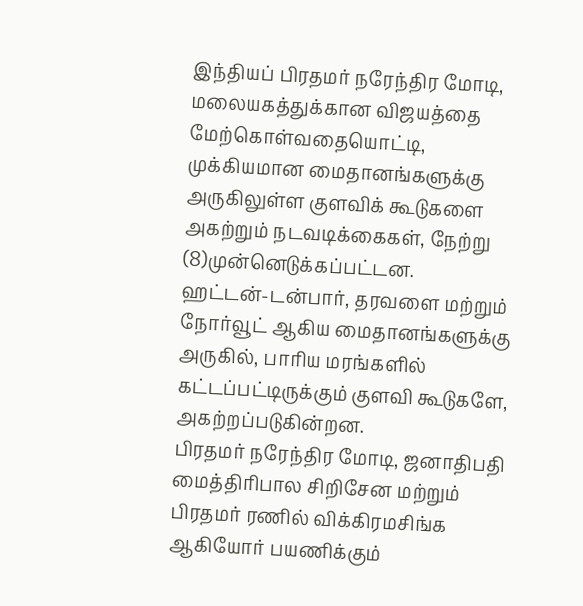இந்தியப் பிரதமர் நரேந்திர மோடி, மலையகத்துக்கான விஜயத்தை மேற்கொள்வதையொட்டி, முக்கியமான மைதானங்களுக்கு அருகிலுள்ள குளவிக் கூடுகளை அகற்றும் நடவடிக்கைகள், நேற்று (8)முன்னெடுக்கப்பட்டன.
ஹட்டன்-டன்பார், தரவளை மற்றும் நோர்வூட் ஆகிய மைதானங்களுக்கு அருகில், பாரிய மரங்களில் கட்டப்பட்டிருக்கும் குளவி கூடுகளே, அகற்றப்படுகின்றன.
பிரதமர் நரேந்திர மோடி, ஜனாதிபதி மைத்திரிபால சிறிசேன மற்றும் பிரதமர் ரணில் விக்கிரமசிங்க ஆகியோர் பயணிக்கும்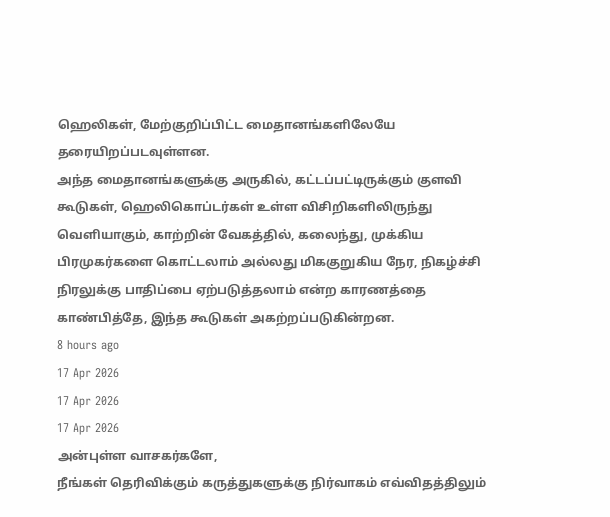ஹெலிகள், மேற்குறிப்பிட்ட மைதானங்களிலேயே தரையிறப்படவுள்ளன.
அந்த மைதானங்களுக்கு அருகில், கட்டப்பட்டிருக்கும் குளவி கூடுகள், ஹெலிகொப்டர்கள் உள்ள விசிறிகளிலிருந்து வெளியாகும், காற்றின் வேகத்தில், கலைந்து, முக்கிய பிரமுகர்களை கொட்டலாம் அல்லது மிககுறுகிய நேர, நிகழ்ச்சி நிரலுக்கு பாதிப்பை ஏற்படுத்தலாம் என்ற காரணத்தை காண்பித்தே, இந்த கூடுகள் அகற்றப்படுகின்றன.
8 hours ago
17 Apr 2026
17 Apr 2026
17 Apr 2026
அன்புள்ள வாசகர்களே,
நீங்கள் தெரிவிக்கும் கருத்துகளுக்கு நிர்வாகம் எவ்விதத்திலும்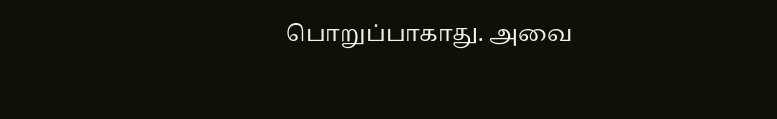பொறுப்பாகாது. அவை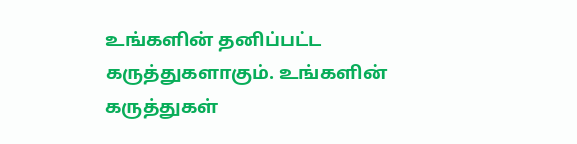உங்களின் தனிப்பட்ட கருத்துகளாகும். உங்களின் கருத்துகள்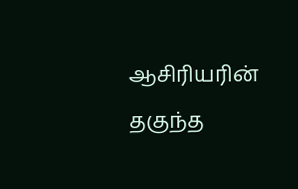ஆசிரியரின் தகுந்த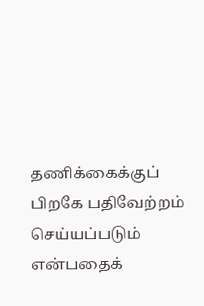தணிக்கைக்குப் பிறகே பதிவேற்றம் செய்யப்படும் என்பதைக்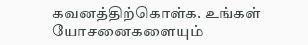கவனத்திற்கொள்க. உங்கள் யோசனைகளையும்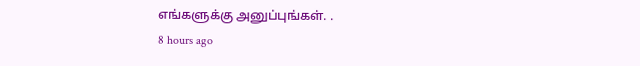எங்களுக்கு அனுப்புங்கள். .
8 hours ago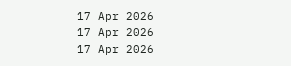17 Apr 2026
17 Apr 2026
17 Apr 2026